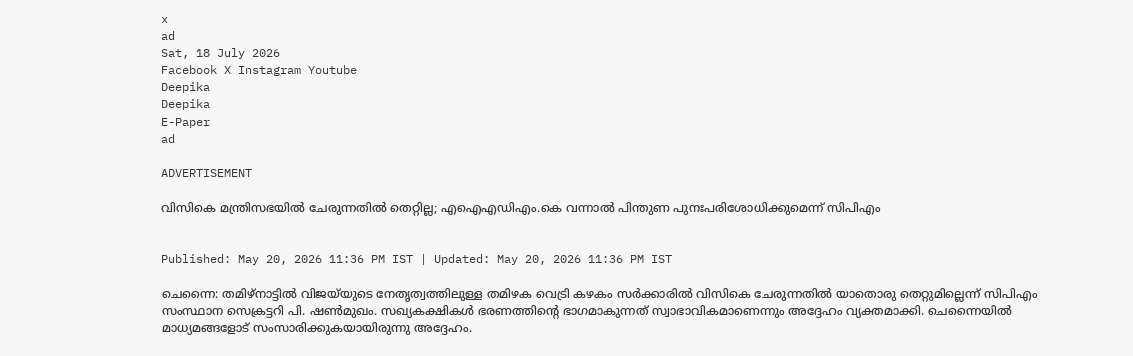x
ad
Sat, 18 July 2026
Facebook X Instagram Youtube
Deepika
Deepika
E-Paper
ad

ADVERTISEMENT

വിസികെ മന്ത്രിസഭയിൽ ചേരുന്നതിൽ തെറ്റില്ല; എഐഎഡിഎം.കെ വന്നാൽ പിന്തുണ പുനഃപരിശോധിക്കുമെന്ന് സിപിഎം


Published: May 20, 2026 11:36 PM IST | Updated: May 20, 2026 11:36 PM IST

ചെന്നൈ: തമിഴ്‌നാട്ടിൽ വിജയ്‌യുടെ നേതൃത്വത്തിലുള്ള തമിഴക വെട്രി കഴകം സർക്കാരിൽ വിസികെ ചേരുന്നതിൽ യാതൊരു തെറ്റുമില്ലെന്ന് സിപിഎം സംസ്ഥാന സെക്രട്ടറി പി. ഷൺമുഖം. സഖ്യകക്ഷികൾ ഭരണത്തിന്‍റെ ഭാഗമാകുന്നത് സ്വാഭാവികമാണെന്നും അദ്ദേഹം വ്യക്തമാക്കി. ചെന്നൈയിൽ മാധ്യമങ്ങളോട് സംസാരിക്കുകയായിരുന്നു അദ്ദേഹം.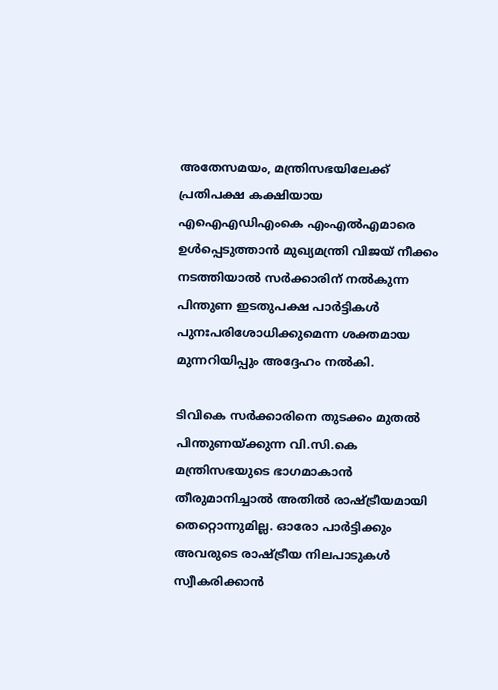അതേസമയം, മന്ത്രിസഭയിലേക്ക് പ്രതിപക്ഷ കക്ഷിയായ എഐഎഡിഎംകെ എംഎൽഎമാരെ ഉൾപ്പെടുത്താൻ മുഖ്യമന്ത്രി വിജയ് നീക്കം നടത്തിയാൽ സർക്കാരിന് നൽകുന്ന പിന്തുണ ഇടതുപക്ഷ പാർട്ടികൾ പുനഃപരിശോധിക്കുമെന്ന ശക്തമായ മുന്നറിയിപ്പും അദ്ദേഹം നൽകി.

ടിവികെ സർക്കാരിനെ തുടക്കം മുതൽ പിന്തുണയ്ക്കുന്ന വി.സി.കെ മന്ത്രിസഭയുടെ ഭാഗമാകാൻ തീരുമാനിച്ചാൽ അതിൽ രാഷ്ട്രീയമായി തെറ്റൊന്നുമില്ല. ഓരോ പാർട്ടിക്കും അവരുടെ രാഷ്ട്രീയ നിലപാടുകൾ സ്വീകരിക്കാൻ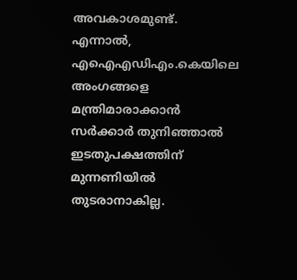അവകാശമുണ്ട്. എന്നാൽ, എഐഎഡിഎം.കെയിലെ അംഗങ്ങളെ മന്ത്രിമാരാക്കാൻ സർക്കാർ തുനിഞ്ഞാൽ ഇടതുപക്ഷത്തിന് മുന്നണിയിൽ തുടരാനാകില്ല.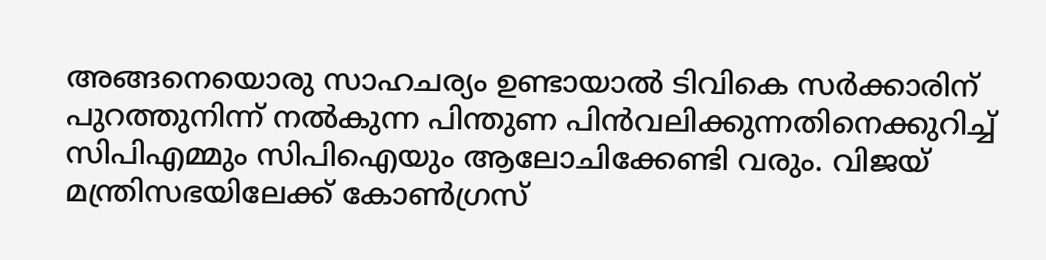അങ്ങനെയൊരു സാഹചര്യം ഉണ്ടായാൽ ടിവികെ സർക്കാരിന് പുറത്തുനിന്ന് നൽകുന്ന പിന്തുണ പിൻവലിക്കുന്നതിനെക്കുറിച്ച് സിപിഎമ്മും സിപിഐയും ആലോചിക്കേണ്ടി വരും. വിജയ് മന്ത്രിസഭയിലേക്ക് കോൺഗ്രസ്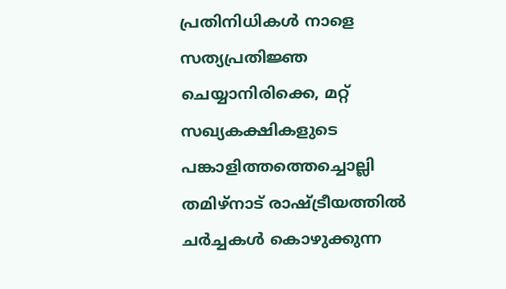പ്രതിനിധികൾ നാളെ സത്യപ്രതിജ്ഞ ചെയ്യാനിരിക്കെ, മറ്റ് സഖ്യകക്ഷികളുടെ പങ്കാളിത്തത്തെച്ചൊല്ലി തമിഴ്‌നാട് രാഷ്ട്രീയത്തിൽ ചർച്ചകൾ കൊഴുക്കുന്ന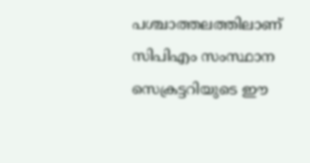പശ്ചാത്തലത്തിലാണ് സിപിഎം സംസ്ഥാന സെക്രട്ടറിയുടെ ഈ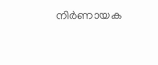നിർണായക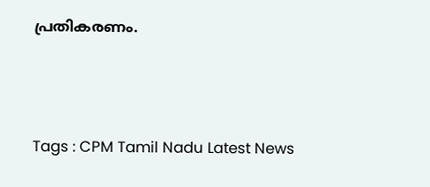പ്രതികരണം.





Tags : CPM Tamil Nadu Latest News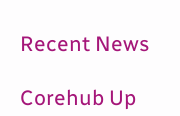Recent News

Corehub Up